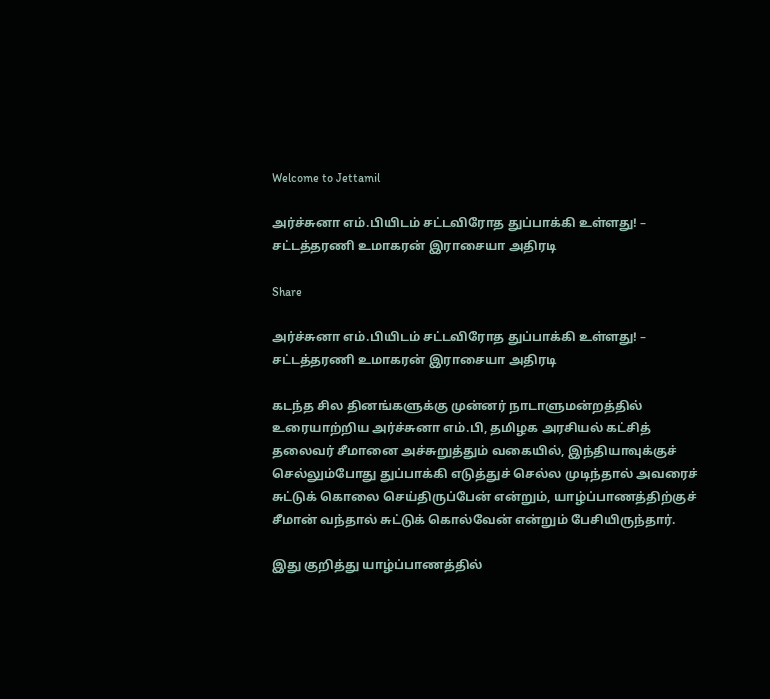Welcome to Jettamil

அர்ச்சுனா எம்.பியிடம் சட்டவிரோத துப்பாக்கி உள்ளது! – சட்டத்தரணி உமாகரன் இராசையா அதிரடி

Share

அர்ச்சுனா எம்.பியிடம் சட்டவிரோத துப்பாக்கி உள்ளது! – சட்டத்தரணி உமாகரன் இராசையா அதிரடி

கடந்த சில தினங்களுக்கு முன்னர் நாடாளுமன்றத்தில் உரையாற்றிய அர்ச்சுனா எம்.பி, தமிழக அரசியல் கட்சித் தலைவர் சீமானை அச்சுறுத்தும் வகையில், இந்தியாவுக்குச் செல்லும்போது துப்பாக்கி எடுத்துச் செல்ல முடிந்தால் அவரைச் சுட்டுக் கொலை செய்திருப்பேன் என்றும், யாழ்ப்பாணத்திற்குச் சீமான் வந்தால் சுட்டுக் கொல்வேன் என்றும் பேசியிருந்தார்.

இது குறித்து யாழ்ப்பாணத்தில்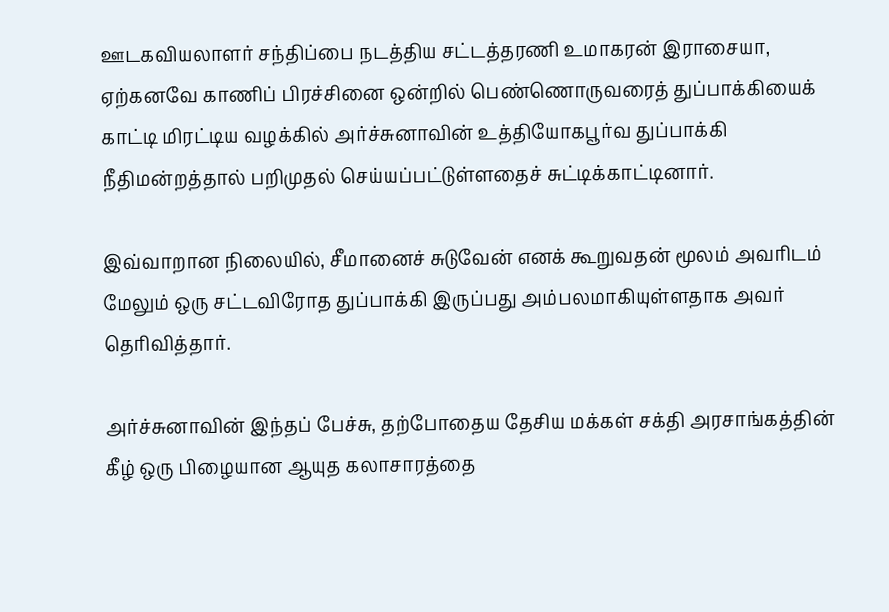ஊடகவியலாளர் சந்திப்பை நடத்திய சட்டத்தரணி உமாகரன் இராசையா, ஏற்கனவே காணிப் பிரச்சினை ஒன்றில் பெண்ணொருவரைத் துப்பாக்கியைக் காட்டி மிரட்டிய வழக்கில் அர்ச்சுனாவின் உத்தியோகபூர்வ துப்பாக்கி நீதிமன்றத்தால் பறிமுதல் செய்யப்பட்டுள்ளதைச் சுட்டிக்காட்டினார்.

இவ்வாறான நிலையில், சீமானைச் சுடுவேன் எனக் கூறுவதன் மூலம் அவரிடம் மேலும் ஒரு சட்டவிரோத துப்பாக்கி இருப்பது அம்பலமாகியுள்ளதாக அவர் தெரிவித்தார்.

அர்ச்சுனாவின் இந்தப் பேச்சு, தற்போதைய தேசிய மக்கள் சக்தி அரசாங்கத்தின் கீழ் ஒரு பிழையான ஆயுத கலாசாரத்தை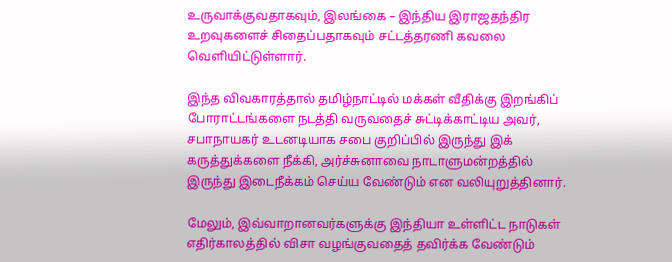உருவாக்குவதாகவும், இலங்கை – இந்திய இராஜதந்திர உறவுகளைச் சிதைப்பதாகவும் சட்டத்தரணி கவலை வெளியிட்டுள்ளார்.

இந்த விவகாரத்தால் தமிழ்நாட்டில் மக்கள் வீதிக்கு இறங்கிப் போராட்டங்களை நடத்தி வருவதைச் சுட்டிக்காட்டிய அவர், சபாநாயகர் உடனடியாக சபை குறிப்பில் இருந்து இக் கருத்துக்களை நீக்கி, அர்ச்சுனாவை நாடாளுமன்றத்தில் இருந்து இடைநீக்கம் செய்ய வேண்டும் என வலியுறுத்தினார்.

மேலும், இவ்வாறானவர்களுக்கு இந்தியா உள்ளிட்ட நாடுகள் எதிர்காலத்தில் விசா வழங்குவதைத் தவிர்க்க வேண்டும்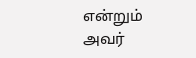என்றும் அவர்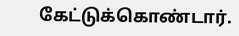கேட்டுக்கொண்டார்.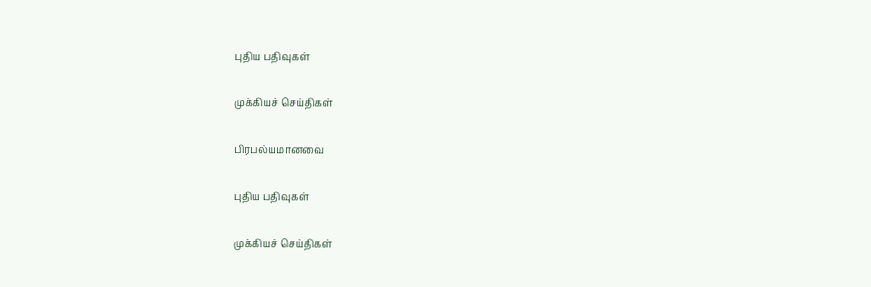புதிய பதிவுகள்

முக்கியச் செய்திகள்

பிரபல்யமானவை

புதிய பதிவுகள்

முக்கியச் செய்திகள்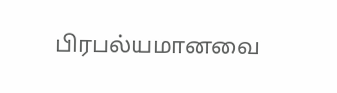பிரபல்யமானவை